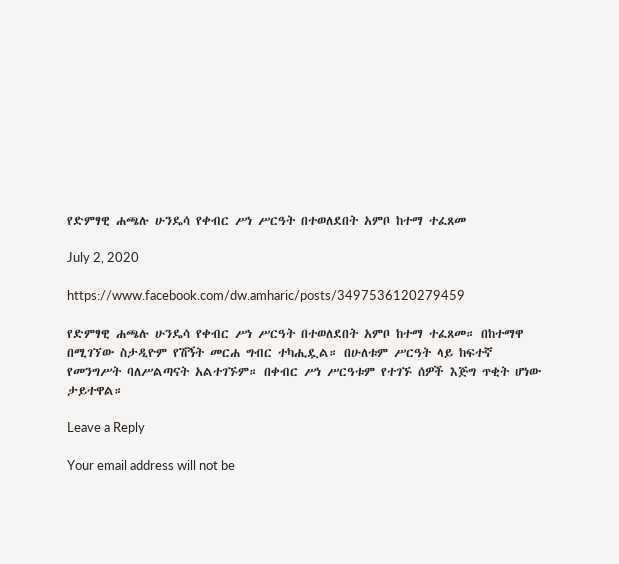የድምፃዊ ሐጫሉ ሁንዴሳ የቀብር ሥነ ሥርዓት በተወለደበት አምቦ ከተማ ተፈጸመ

July 2, 2020

https://www.facebook.com/dw.amharic/posts/3497536120279459

የድምፃዊ ሐጫሉ ሁንዴሳ የቀብር ሥነ ሥርዓት በተወለደበት አምቦ ከተማ ተፈጸመ። በከተማዋ በሚገኘው ስታዲዮም የሽኝት መርሐ ግብር ተካሒዷል። በሁለቱም ሥርዓት ላይ ከፍተኛ የመንግሥት ባለሥልጣናት አልተገኙም። በቀብር ሥነ ሥርዓቱም የተገኙ ሰዎች እጅግ ጥቂት ሆነው ታይተዋል።

Leave a Reply

Your email address will not be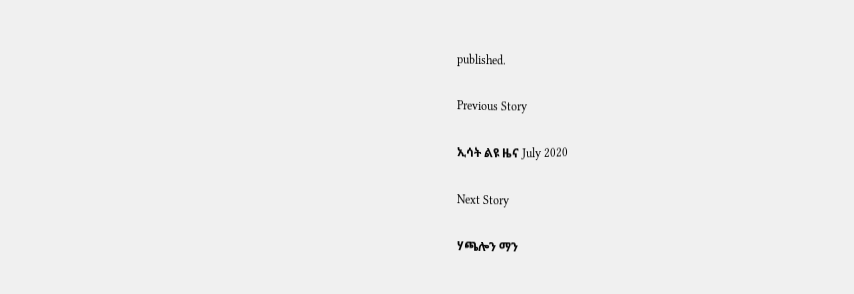published.

Previous Story

ኢሳት ልዩ ዜና July 2020

Next Story

ሃጫሎን ማን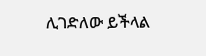ሊገድለው ይችላል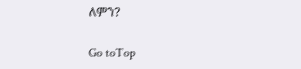ለምን?

Go toTop